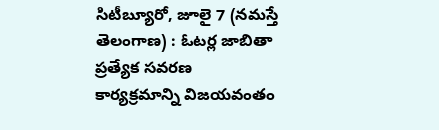సిటీబ్యూరో, జూలై 7 (నమస్తే తెలంగాణ) : ఓటర్ల జాబితా ప్రత్యేక సవరణ కార్యక్రమాన్ని విజయవంతం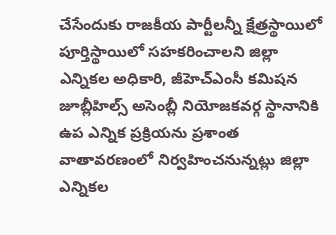చేసేందుకు రాజకీయ పార్టీలన్నీ క్షేత్రస్థాయిలో పూర్తిస్థాయిలో సహకరించాలని జిల్లా ఎన్నికల అధికారి, జీహెచ్ఎంసీ కమిషన
జూబ్లీహిల్స్ అసెంబ్లీ నియోజకవర్గ స్థానానికి ఉప ఎన్నిక ప్రక్రియను ప్రశాంత వాతావరణంలో నిర్వహించనున్నట్లు జిల్లా ఎన్నికల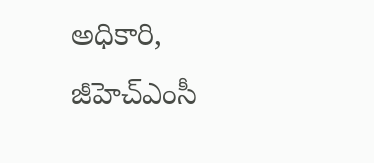అధికారి, జీహెచ్ఎంసీ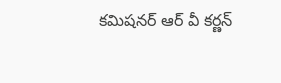కమిషనర్ ఆర్ వీ కర్ణన్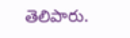తెలిపారు.